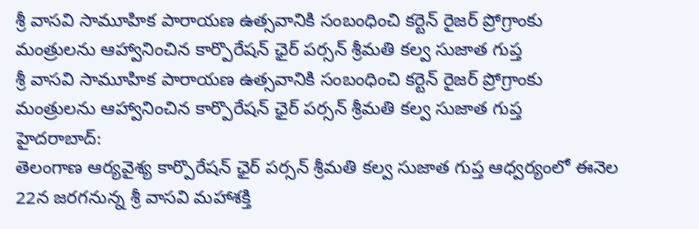శ్రీ వాసవి సామూహిక పారాయణ ఉత్సవానికి సంబంధించి కర్టెన్ రైజర్ ప్రోగ్రాంకు మంత్రులను ఆహ్వానించిన కార్పొరేషన్ ఛైర్ పర్సన్ శ్రీమతి కల్వ సుజాత గుప్త
శ్రీ వాసవి సామూహిక పారాయణ ఉత్సవానికి సంబంధించి కర్టెన్ రైజర్ ప్రోగ్రాంకు మంత్రులను ఆహ్వానించిన కార్పొరేషన్ ఛైర్ పర్సన్ శ్రీమతి కల్వ సుజాత గుప్త
హైదరాబాద్:
తెలంగాణ ఆర్యవైశ్య కార్పొరేషన్ ఛైర్ పర్సన్ శ్రీమతి కల్వ సుజాత గుప్త ఆధ్వర్యంలో ఈనెల 22న జరగనున్న శ్రీ వాసవి మహాశక్తి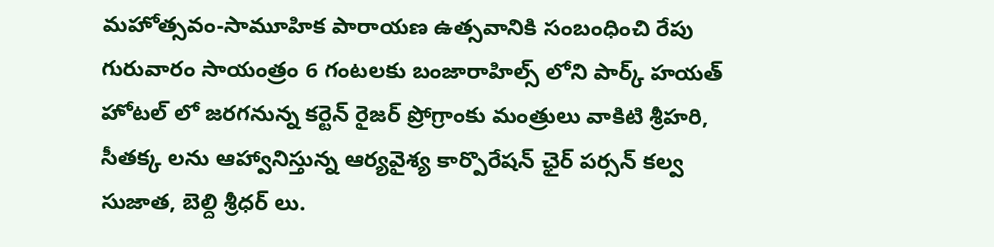మహోత్సవం-సామూహిక పారాయణ ఉత్సవానికి సంబంధించి రేపు గురువారం సాయంత్రం 6 గంటలకు బంజారాహిల్స్ లోని పార్క్ హయత్ హోటల్ లో జరగనున్న కర్టెన్ రైజర్ ప్రోగ్రాంకు మంత్రులు వాకిటి శ్రీహరి, సీతక్క లను ఆహ్వానిస్తున్న ఆర్యవైశ్య కార్పొరేషన్ ఛైర్ పర్సన్ కల్వ సుజాత, బెల్ది శ్రీధర్ లు.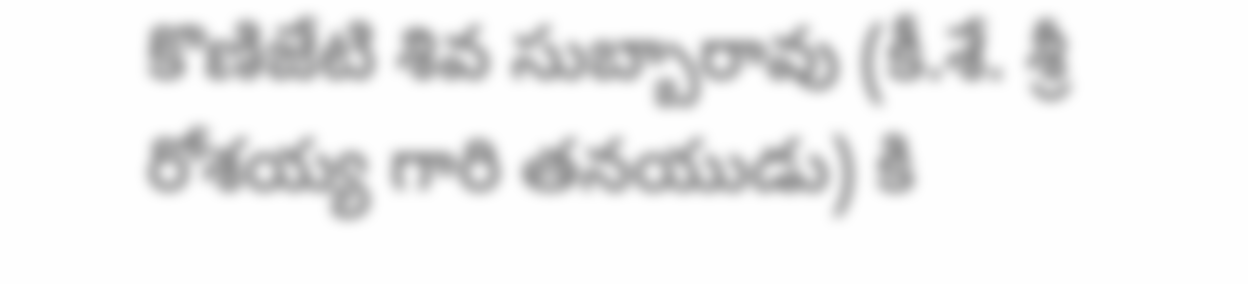కొణిజేటి శివ సుబ్బారావు (కీ.శే. శ్రీ రోశయ్య గారి తనయుడు) కి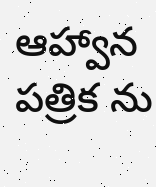ఆహ్వాన పత్రిక ను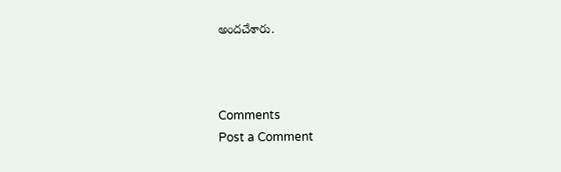అందచేశారు.



Comments
Post a Comment